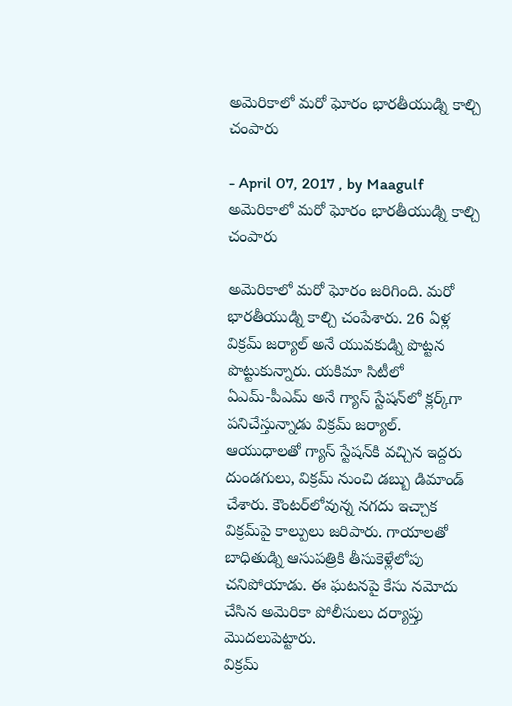అమెరికాలో మరో ఘోరం భారతీయుడ్ని కాల్చి చంపారు

- April 07, 2017 , by Maagulf
అమెరికాలో మరో ఘోరం భారతీయుడ్ని కాల్చి చంపారు

అమెరికాలో మరో ఘోరం జరిగింది. మరో భారతీయుడ్ని కాల్చి చంపేశారు. 26 ఏళ్ల విక్రమ్ జర్యాల్ అనే యువకుడ్ని పొట్టన పొట్టుకున్నారు. యకిమా సిటీలో ఏఎమ్‌-పీఎమ్‌ అనే గ్యాస్‌ స్టేషన్‌లో క్లర్క్‌గా పనిచేస్తున్నాడు విక్రమ్‌ జర్యాల్‌.
ఆయుధాలతో గ్యాస్ స్టేషన్‌కి వచ్చిన ఇద్దరు దుండగులు, విక్రమ్ నుంచి డబ్బు డిమాండ్ చేశారు. కౌంటర్‌లోవున్న నగదు ఇచ్చాక విక్రమ్‌పై కాల్పులు జరిపారు. గాయాలతో బాధితుడ్ని ఆసుపత్రికి తీసుకెళ్లేలోపు చనిపోయాడు. ఈ ఘటనపై కేసు నమోదు చేసిన అమెరికా పోలీసులు దర్యాప్తు మొదలుపెట్టారు.
విక్రమ్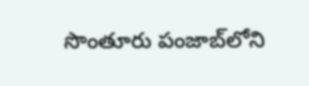సొంతూరు పంజాబ్‌లోని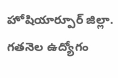హోషియార్పూర్‌ జిల్లా.
గతనెల ఉద్యోగం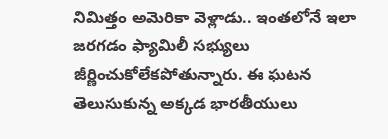నిమిత్తం అమెరికా వెళ్లాడు.. ఇంతలోనే ఇలా జరగడం ఫ్యామిలీ సభ్యులు జీర్ణించుకోలేకపోతున్నారు. ఈ ఘటన తెలుసుకున్న అక్కడ భారతీయులు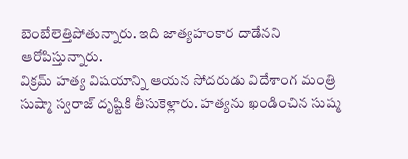బెంబేలెత్తిపోతున్నారు. ఇది జాత్యహంకార దాడేనని ఆరోపిస్తున్నారు.
విక్రమ్ హత్య విషయాన్ని ఆయన సోదరుడు విదేశాంగ మంత్రి సుష్మా స్వరాజ్ దృష్టికి తీసుకెళ్లారు. హత్యను ఖండించిన సుష్మ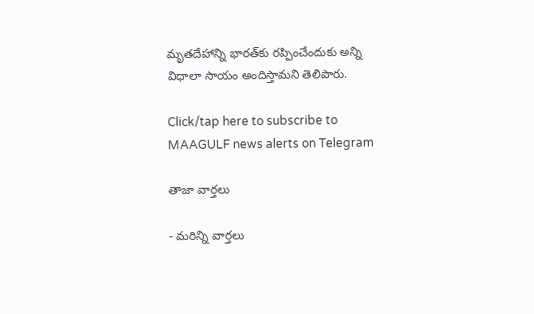మృతదేహాన్ని భారత్‌కు రప్పించేందుకు అన్ని విధాలా సాయం అందిస్తామని తెలిపారు.

Click/tap here to subscribe to MAAGULF news alerts on Telegram

తాజా వార్తలు

- మరిన్ని వార్తలు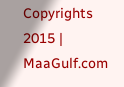Copyrights 2015 | MaaGulf.com